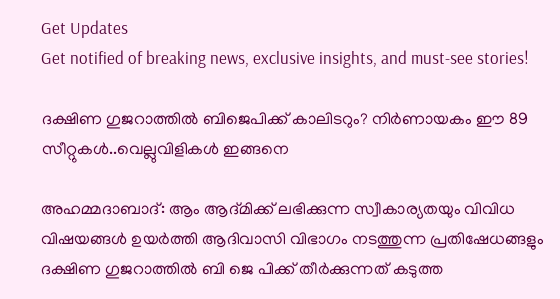Get Updates
Get notified of breaking news, exclusive insights, and must-see stories!

ദക്ഷിണ ഗുജറാത്തിൽ ബിജെപിക്ക് കാലിടറും? നിർണായകം ഈ 89 സീറ്റുകൾ..വെല്ലുവിളികൾ ഇങ്ങനെ

അഹമ്മദാബാദ്: ആം ആദ്മിക്ക് ലഭിക്കുന്ന സ്വീകാര്യതയും വിവിധ വിഷയങ്ങൾ ഉയർത്തി ആദിവാസി വിഭാഗം നടത്തുന്ന പ്രതിഷേധങ്ങളും ദക്ഷിണ ഗുജറാത്തിൽ ബി ജെ പിക്ക് തീർക്കുന്നത് കടുത്ത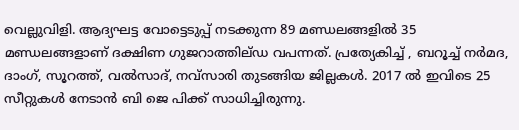വെല്ലുവിളി. ആദ്യഘട്ട വോട്ടെടുപ്പ് നടക്കുന്ന 89 മണ്ഡലങ്ങളിൽ 35 മണ്ഡലങ്ങളാണ് ദക്ഷിണ ഗുജറാത്തില്ഡ വപന്നത്. പ്രത്യേകിച്ച് , ബറൂച്ച് നർമദ, ദാംഗ്, സൂറത്ത്, വൽസാദ്, നവ്സാരി തുടങ്ങിയ ജില്ലകൾ. 2017 ൽ ഇവിടെ 25 സീറ്റുകൾ നേടാൻ ബി ജെ പിക്ക് സാധിച്ചിരുന്നു.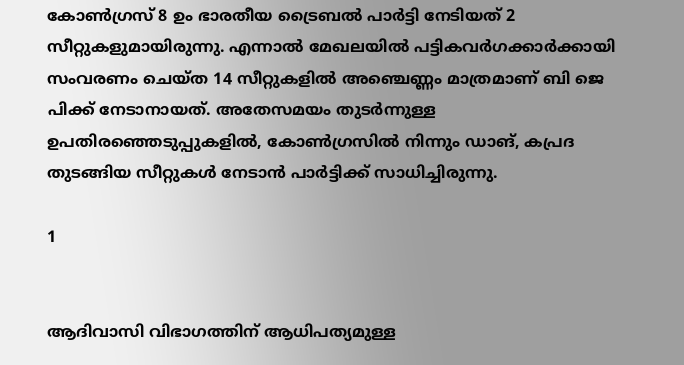കോൺഗ്രസ് 8 ഉം ഭാരതീയ ട്രൈബൽ പാർട്ടി നേടിയത് 2 സീറ്റുകളുമായിരുന്നു. എന്നാൽ മേഖലയിൽ പട്ടികവർഗക്കാർക്കായി സംവരണം ചെയ്ത 14 സീറ്റുകളിൽ അഞ്ചെണ്ണം മാത്രമാണ് ബി ജെ പിക്ക് നേടാനായത്. അതേസമയം തുടർന്നുള്ള ഉപതിരഞ്ഞെടുപ്പുകളിൽ, കോൺഗ്രസിൽ നിന്നും ഡാങ്, കപ്രദ തുടങ്ങിയ സീറ്റുകൾ നേടാൻ പാർട്ടിക്ക് സാധിച്ചിരുന്നു.

1


ആദിവാസി വിഭാഗത്തിന് ആധിപത്യമുള്ള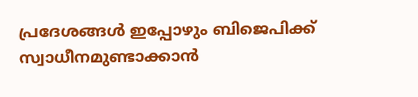പ്രദേശങ്ങൾ ഇപ്പോഴും ബിജെപിക്ക് സ്വാധീനമുണ്ടാക്കാൻ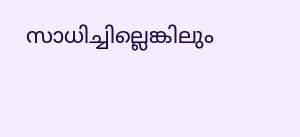സാധിച്ചില്ലെങ്കിലും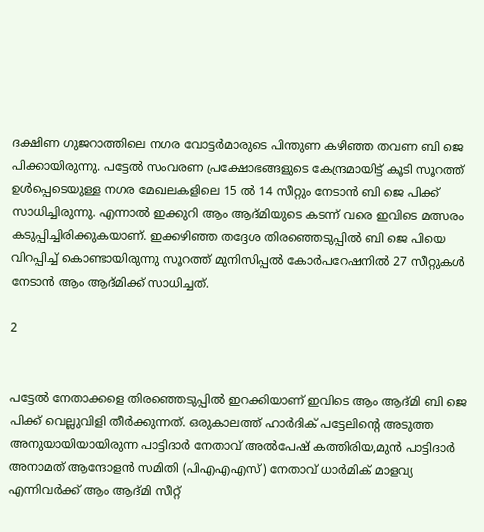ദക്ഷിണ ഗുജറാത്തിലെ നഗര വോട്ടർമാരുടെ പിന്തുണ കഴിഞ്ഞ തവണ ബി ജെ പിക്കായിരുന്നു. പട്ടേൽ സംവരണ പ്രക്ഷോഭങ്ങളുടെ കേന്ദ്രമായിട്ട് കൂടി സൂറത്ത് ഉൾപ്പെടെയുള്ള നഗര മേഖലകളിലെ 15 ൽ 14 സീറ്റും നേടാൻ ബി ജെ പിക്ക് സാധിച്ചിരുന്നു. എന്നാൽ ഇക്കുറി ആം ആദ്മിയുടെ കടന്ന് വരെ ഇവിടെ മത്സരം കടുപ്പിച്ചിരിക്കുകയാണ്. ഇക്കഴിഞ്ഞ തദ്ദേശ തിരഞ്ഞെടുപ്പിൽ ബി ജെ പിയെ വിറപ്പിച്ച് കൊണ്ടായിരുന്നു സൂറത്ത് മുനിസിപ്പൽ കോർപറേഷനിൽ 27 സീറ്റുകൾ നേടാൻ ആം ആദ്മിക്ക് സാധിച്ചത്.

2


പട്ടേൽ നേതാക്കളെ തിരഞ്ഞെടുപ്പിൽ ഇറക്കിയാണ് ഇവിടെ ആം ആദ്മി ബി ജെ പിക്ക് വെല്ലുവിളി തീർക്കുന്നത്. ഒരുകാലത്ത് ഹാർദിക് പട്ടേലിന്റെ അടുത്ത അനുയായിയായിരുന്ന പാട്ടിദാർ നേതാവ് അൽപേഷ് കത്തിരിയ,മുൻ പാട്ടിദാർ അനാമത് ആന്ദോളൻ സമിതി (പിഎഎഎസ്) നേതാവ് ധാർമിക് മാളവ്യ എന്നിവർക്ക് ആം ആദ്മി സീറ്റ്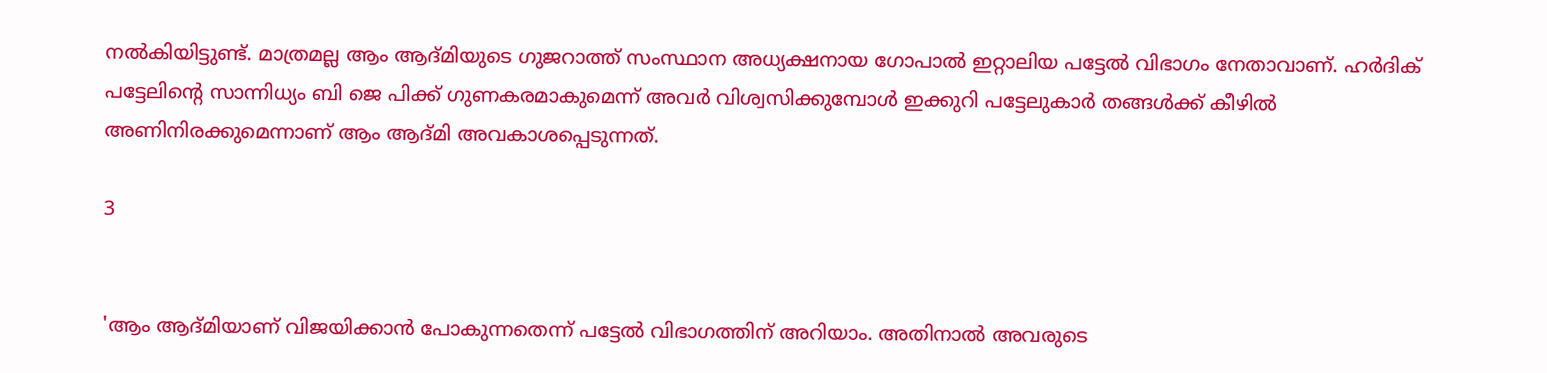നൽകിയിട്ടുണ്ട്. മാത്രമല്ല ആം ആദ്മിയുടെ ഗുജറാത്ത് സംസ്ഥാന അധ്യക്ഷനായ ഗോപാൽ ഇറ്റാലിയ പട്ടേൽ വിഭാഗം നേതാവാണ്. ഹർദിക് പട്ടേലിന്റെ സാന്നിധ്യം ബി ജെ പിക്ക് ഗുണകരമാകുമെന്ന് അവർ വിശ്വസിക്കുമ്പോൾ ഇക്കുറി പട്ടേലുകാർ തങ്ങൾക്ക് കീഴിൽ അണിനിരക്കുമെന്നാണ് ആം ആദ്മി അവകാശപ്പെടുന്നത്.

3


'ആം ആദ്മിയാണ് വിജയിക്കാൻ പോകുന്നതെന്ന് പട്ടേൽ വിഭാഗത്തിന് അറിയാം. അതിനാൽ അവരുടെ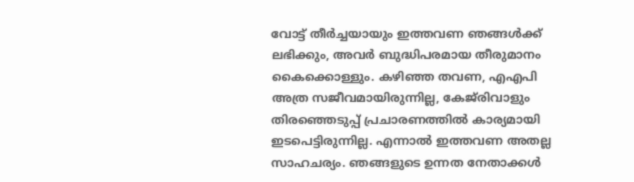വോട്ട് തീർച്ചയായും ഇത്തവണ ഞങ്ങൾക്ക് ലഭിക്കും, അവർ ബുദ്ധിപരമായ തീരുമാനം കൈക്കൊള്ളും. കഴിഞ്ഞ തവണ, എഎപി അത്ര സജീവമായിരുന്നില്ല, കേജ്‌രിവാളും തിരഞ്ഞെടുപ്പ് പ്രചാരണത്തിൽ കാര്യമായി ഇടപെട്ടിരുന്നില്ല. എന്നാൽ ഇത്തവണ അതല്ല സാഹചര്യം. ഞങ്ങളുടെ ഉന്നത നേതാക്കൾ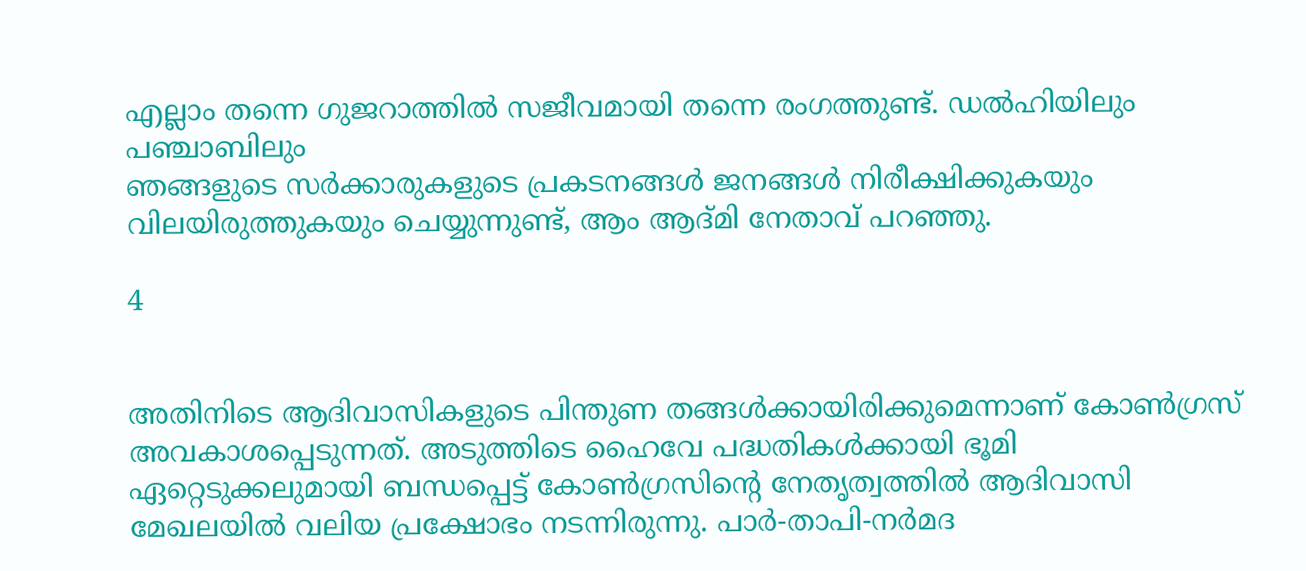എല്ലാം തന്നെ ഗുജറാത്തിൽ സജീവമായി തന്നെ രംഗത്തുണ്ട്. ഡൽഹിയിലും പഞ്ചാബിലും
ഞങ്ങളുടെ സർക്കാരുകളുടെ പ്രകടനങ്ങൾ ജനങ്ങൾ നിരീക്ഷിക്കുകയും വിലയിരുത്തുകയും ചെയ്യുന്നുണ്ട്, ആം ആദ്മി നേതാവ് പറഞ്ഞു.

4


അതിനിടെ ആദിവാസികളുടെ പിന്തുണ തങ്ങൾക്കായിരിക്കുമെന്നാണ് കോൺഗ്രസ് അവകാശപ്പെടുന്നത്. അടുത്തിടെ ഹൈവേ പദ്ധതികൾക്കായി ഭൂമി ഏറ്റെടുക്കലുമായി ബന്ധപ്പെട്ട് കോൺഗ്രസിന്റെ നേതൃത്വത്തിൽ ആദിവാസി മേഖലയിൽ വലിയ പ്രക്ഷോഭം നടന്നിരുന്നു. പാർ-താപി-നർമദ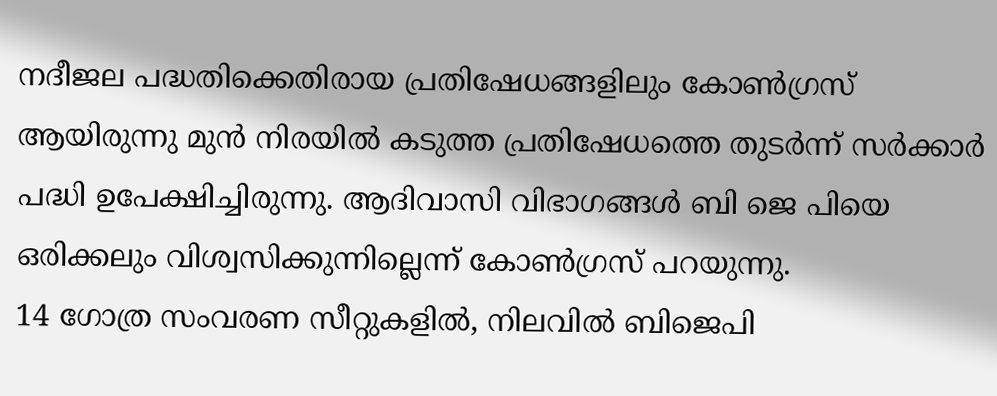നദീജല പദ്ധതിക്കെതിരായ പ്രതിഷേധങ്ങളിലും കോൺഗ്രസ് ആയിരുന്നു മുൻ നിരയിൽ കടുത്ത പ്രതിഷേധത്തെ തുടർന്ന് സർക്കാർ പദ്ധി ഉപേക്ഷിച്ചിരുന്നു. ആദിവാസി വിഭാഗങ്ങൾ ബി ജെ പിയെ ഒരിക്കലും വിശ്വസിക്കുന്നില്ലെന്ന് കോൺഗ്രസ് പറയുന്നു.
14 ഗോത്ര സംവരണ സീറ്റുകളിൽ, നിലവിൽ ബിജെപി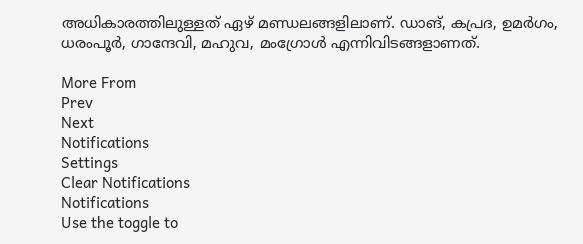അധികാരത്തിലുള്ളത് ഏഴ് മണ്ഡലങ്ങളിലാണ്. ഡാങ്, കപ്രദ, ഉമർഗം, ധരംപൂർ, ഗാന്ദേവി, മഹുവ, മംഗ്രോൾ എന്നിവിടങ്ങളാണത്.

More From
Prev
Next
Notifications
Settings
Clear Notifications
Notifications
Use the toggle to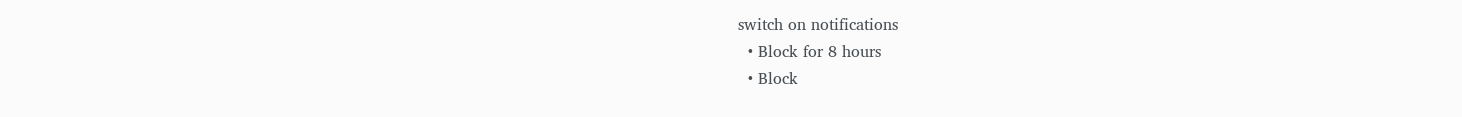switch on notifications
  • Block for 8 hours
  • Block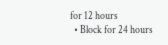for 12 hours
  • Block for 24 hours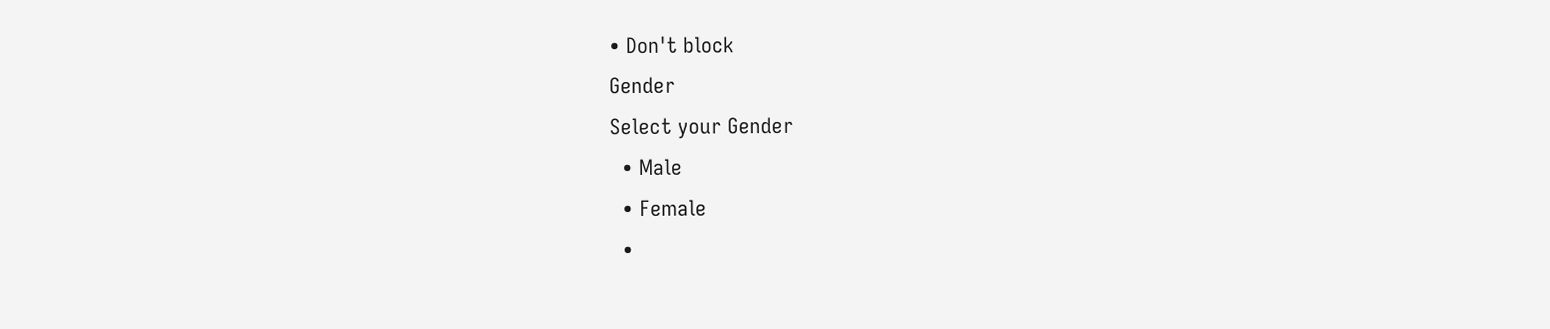• Don't block
Gender
Select your Gender
  • Male
  • Female
  •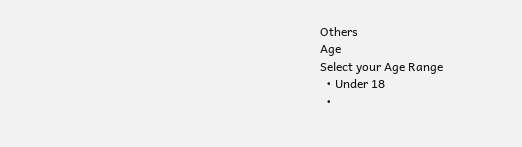Others
Age
Select your Age Range
  • Under 18
  •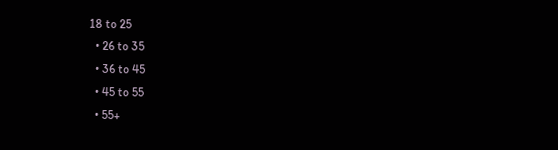18 to 25
  • 26 to 35
  • 36 to 45
  • 45 to 55
  • 55+